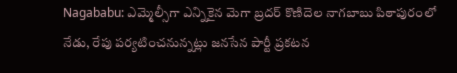Nagababu: ఎమ్మెల్సీగా ఎన్నికైన మెగా బ్రదర్ కొణిదెల నాగబాబు పిఠాపురంలో నేడు, రేపు పర్యటించనున్నట్లు జనసేన పార్టీ ప్రకటన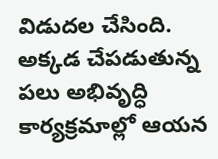విడుదల చేసింది. అక్కడ చేపడుతున్న పలు అభివృద్ధి కార్యక్రమాల్లో ఆయన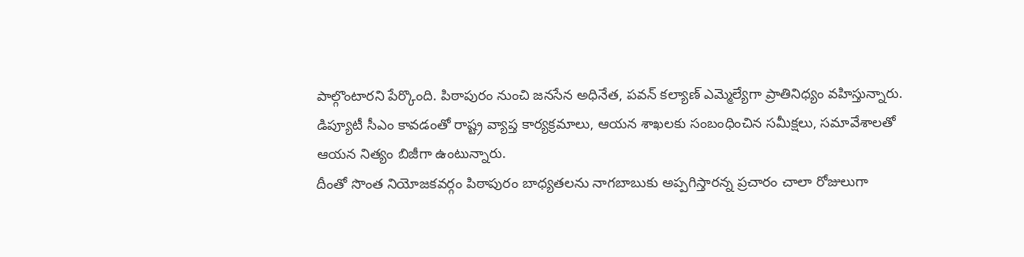పాల్గొంటారని పేర్కొంది. పిఠాపురం నుంచి జనసేన అధినేత, పవన్ కల్యాణ్ ఎమ్మెల్యేగా ప్రాతినిధ్యం వహిస్తున్నారు. డిప్యూటీ సీఎం కావడంతో రాష్ట్ర వ్యాప్త కార్యక్రమాలు, ఆయన శాఖలకు సంబంధించిన సమీక్షలు, సమావేశాలతో ఆయన నిత్యం బిజీగా ఉంటున్నారు.
దీంతో సొంత నియోజకవర్గం పిఠాపురం బాధ్యతలను నాగబాబుకు అప్పగిస్తారన్న ప్రచారం చాలా రోజులుగా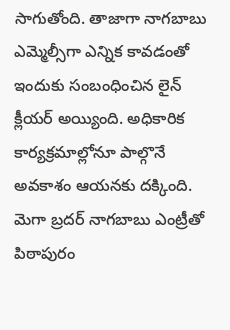సాగుతోంది. తాజాగా నాగబాబు ఎమ్మెల్సీగా ఎన్నిక కావడంతో ఇందుకు సంబంధించిన లైన్ క్లీయర్ అయ్యింది. అధికారిక కార్యక్రమాల్లోనూ పాల్గొనే అవకాశం ఆయనకు దక్కింది.
మెగా బ్రదర్ నాగబాబు ఎంట్రీతో పిఠాపురం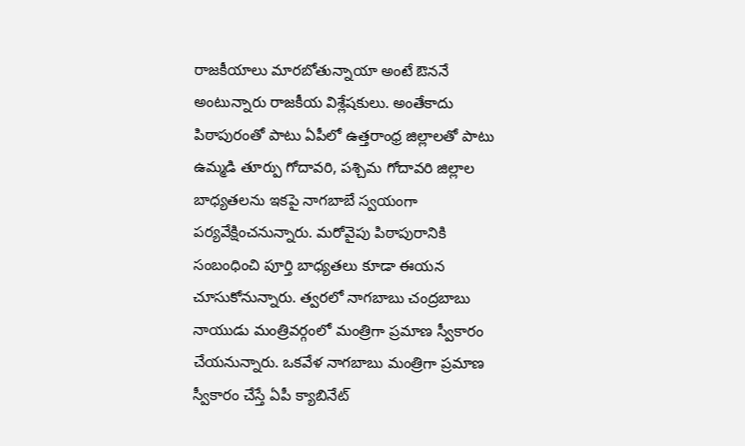రాజకీయాలు మారబోతున్నాయా అంటే ఔననే అంటున్నారు రాజకీయ విశ్లేషకులు. అంతేకాదు పిఠాపురంతో పాటు ఏపీలో ఉత్తరాంధ్ర జిల్లాలతో పాటు ఉమ్మడి తూర్పు గోదావరి, పశ్చిమ గోదావరి జిల్లాల బాధ్యతలను ఇకపై నాగబాబే స్వయంగా పర్యవేక్షించనున్నారు. మరోవైపు పిఠాపురానికి సంబంధించి పూర్తి బాధ్యతలు కూడా ఈయన చూసుకోనున్నారు. త్వరలో నాగబాబు చంద్రబాబు నాయుడు మంత్రివర్గంలో మంత్రిగా ప్రమాణ స్వీకారం చేయనున్నారు. ఒకవేళ నాగబాబు మంత్రిగా ప్రమాణ స్వీకారం చేస్తే ఏపీ క్యాబినేట్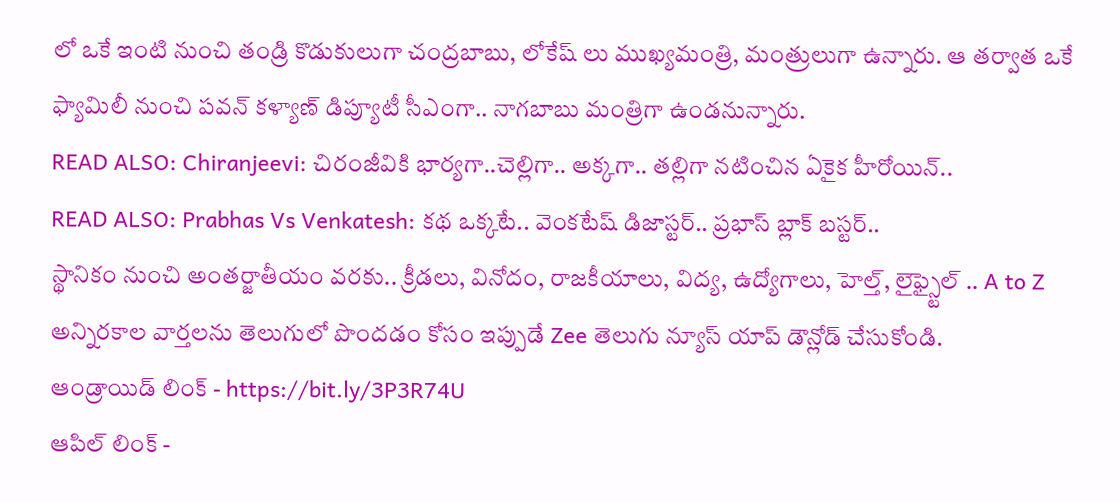లో ఒకే ఇంటి నుంచి తండ్రి కొడుకులుగా చంద్రబాబు, లోకేష్ లు ముఖ్యమంత్రి, మంత్రులుగా ఉన్నారు. ఆ తర్వాత ఒకే ఫ్యామిలీ నుంచి పవన్ కళ్యాణ్ డిప్యూటీ సీఎంగా.. నాగబాబు మంత్రిగా ఉండనున్నారు.
READ ALSO: Chiranjeevi: చిరంజీవికి భార్యగా..చెల్లిగా.. అక్కగా.. తల్లిగా నటించిన ఏకైక హీరోయిన్..
READ ALSO: Prabhas Vs Venkatesh: కథ ఒక్కటే.. వెంకటేష్ డిజాస్టర్.. ప్రభాస్ బ్లాక్ బస్టర్..
స్థానికం నుంచి అంతర్జాతీయం వరకు.. క్రీడలు, వినోదం, రాజకీయాలు, విద్య, ఉద్యోగాలు, హెల్త్, లైఫ్స్టైల్ .. A to Z అన్నిరకాల వార్తలను తెలుగులో పొందడం కోసం ఇప్పుడే Zee తెలుగు న్యూస్ యాప్ డౌన్లోడ్ చేసుకోండి.
ఆండ్రాయిడ్ లింక్ - https://bit.ly/3P3R74U
ఆపిల్ లింక్ -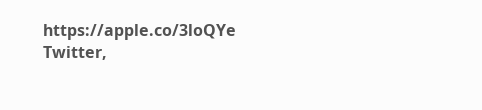https://apple.co/3loQYe
Twitter,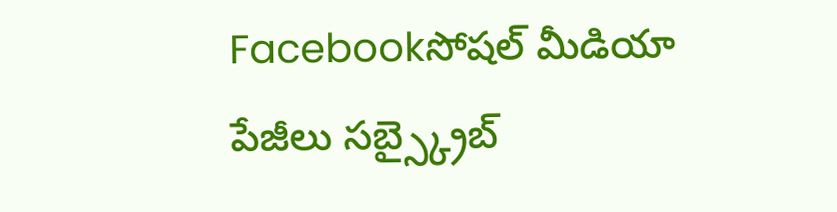Facebookసోషల్ మీడియా పేజీలు సబ్స్క్రైబ్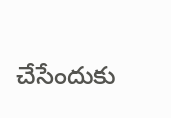చేసేందుకు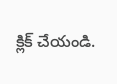క్లిక్ చేయండి.